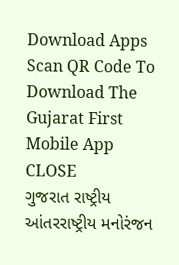Download Apps
Scan QR Code To Download The Gujarat First Mobile App CLOSE
ગુજરાત રાષ્ટ્રીય આંતરરાષ્ટ્રીય મનોરંજન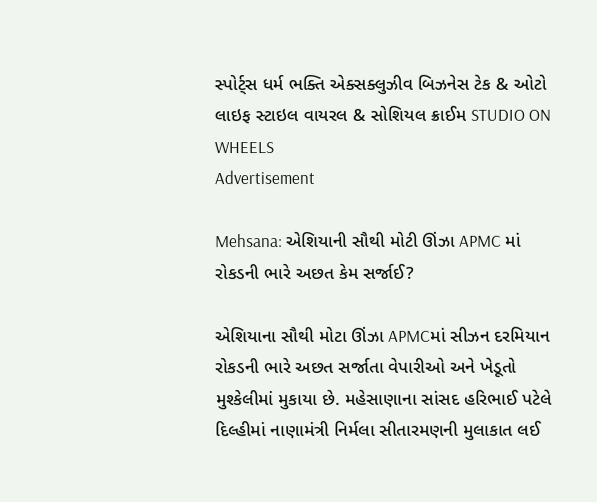સ્પોર્ટ્સ ધર્મ ભક્તિ એક્સક્લુઝીવ બિઝનેસ ટેક & ઓટો લાઇફ સ્ટાઇલ વાયરલ & સોશિયલ ક્રાઈમ STUDIO ON WHEELS
Advertisement

Mehsana: એશિયાની સૌથી મોટી ઊંઝા APMC માં રોકડની ભારે અછત કેમ સર્જાઈ?

એશિયાના સૌથી મોટા ઊંઝા APMCમાં સીઝન દરમિયાન રોકડની ભારે અછત સર્જાતા વેપારીઓ અને ખેડૂતો મુશ્કેલીમાં મુકાયા છે. મહેસાણાના સાંસદ હરિભાઈ પટેલે દિલ્હીમાં નાણામંત્રી નિર્મલા સીતારમણની મુલાકાત લઈ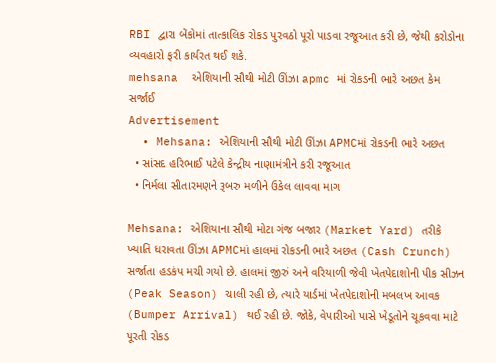RBI દ્વારા બેંકોમાં તાત્કાલિક રોકડ પુરવઠો પૂરો પાડવા રજૂઆત કરી છે, જેથી કરોડોના વ્યવહારો ફરી કાર્યરત થઈ શકે.
mehsana  એશિયાની સૌથી મોટી ઊંઝા apmc માં રોકડની ભારે અછત કેમ સર્જાઈ
Advertisement
  • Mehsana: એશિયાની સૌથી મોટી ઊંઝા APMCમાં રોકડની ભારે અછત
  • સાંસદ હરિભાઈ પટેલે કેન્દ્રીય નાણામંત્રીને કરી રજૂઆત
  • નિર્મલા સીતારમણને રૂબરુ મળીને ઉકેલ લાવવા માગ

Mehsana: એશિયાના સૌથી મોટા ગંજ બજાર (Market Yard) તરીકે ખ્યાતિ ધરાવતા ઊંઝા APMCમાં હાલમાં રોકડની ભારે અછત (Cash Crunch) સર્જાતા હડકંપ મચી ગયો છે. હાલમાં જીરું અને વરિયાળી જેવી ખેતપેદાશોની પીક સીઝન (Peak Season) ચાલી રહી છે, ત્યારે યાર્ડમાં ખેતપેદાશોની મબલખ આવક (Bumper Arrival) થઈ રહી છે. જોકે, વેપારીઓ પાસે ખેડૂતોને ચૂકવવા માટે પૂરતી રોકડ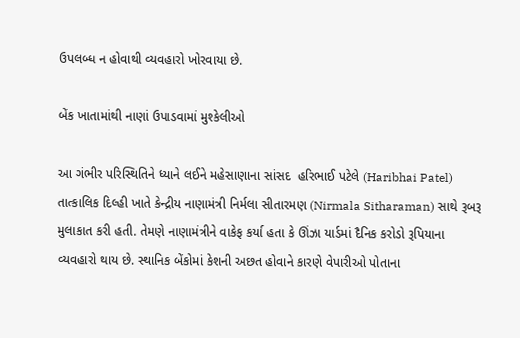ઉપલબ્ધ ન હોવાથી વ્યવહારો ખોરવાયા છે.

બેંક ખાતામાંથી નાણાં ઉપાડવામાં મુશ્કેલીઓ

આ ગંભીર પરિસ્થિતિને ધ્યાને લઈને મહેસાણાના સાંસદ  હરિભાઈ પટેલે (Haribhai Patel) તાત્કાલિક દિલ્હી ખાતે કેન્દ્રીય નાણામંત્રી નિર્મલા સીતારમણ (Nirmala Sitharaman) સાથે રૂબરૂ મુલાકાત કરી હતી. તેમણે નાણામંત્રીને વાકેફ કર્યા હતા કે ઊંઝા યાર્ડમાં દૈનિક કરોડો રૂપિયાના વ્યવહારો થાય છે. સ્થાનિક બેંકોમાં કેશની અછત હોવાને કારણે વેપારીઓ પોતાના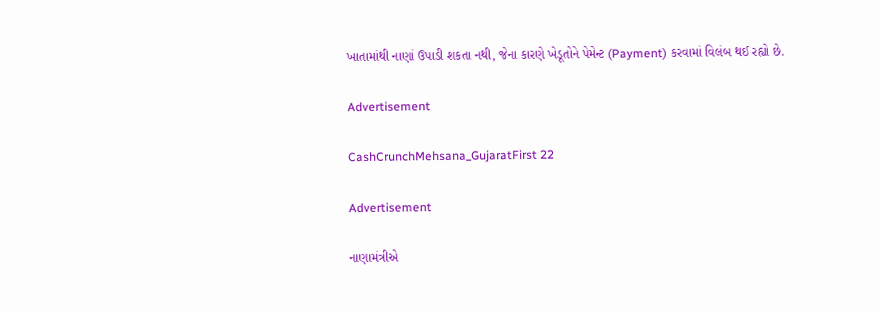ખાતામાંથી નાણાં ઉપાડી શકતા નથી, જેના કારણે ખેડૂતોને પેમેન્ટ (Payment) કરવામાં વિલંબ થઈ રહ્યો છે.

Advertisement

CashCrunchMehsana_GujaratFirst 22

Advertisement

નાણામંત્રીએ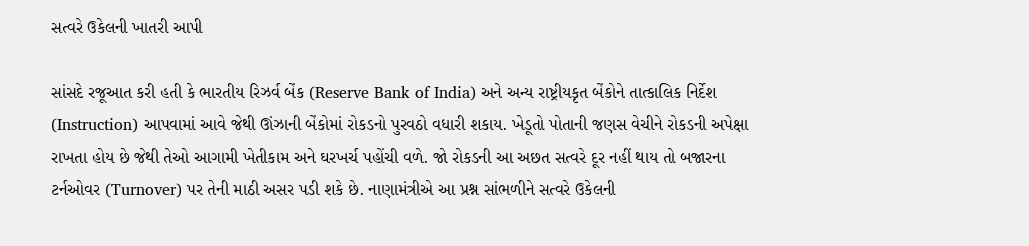સત્વરે ઉકેલની ખાતરી આપી

સાંસદે રજૂઆત કરી હતી કે ભારતીય રિઝર્વ બેંક (Reserve Bank of India) અને અન્ય રાષ્ટ્રીયકૃત બેંકોને તાત્કાલિક નિર્દેશ (Instruction) આપવામાં આવે જેથી ઊંઝાની બેંકોમાં રોકડનો પુરવઠો વધારી શકાય. ખેડૂતો પોતાની જણસ વેચીને રોકડની અપેક્ષા રાખતા હોય છે જેથી તેઓ આગામી ખેતીકામ અને ઘરખર્ચ પહોંચી વળે. જો રોકડની આ અછત સત્વરે દૂર નહીં થાય તો બજારના ટર્નઓવર (Turnover) પર તેની માઠી અસર પડી શકે છે. નાણામંત્રીએ આ પ્રશ્ન સાંભળીને સત્વરે ઉકેલની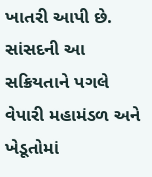ખાતરી આપી છે. સાંસદની આ સક્રિયતાને પગલે વેપારી મહામંડળ અને ખેડૂતોમાં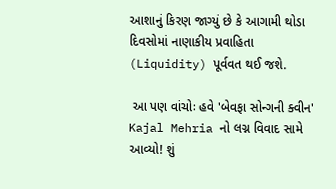આશાનું કિરણ જાગ્યું છે કે આગામી થોડા દિવસોમાં નાણાકીય પ્રવાહિતા (Liquidity) પૂર્વવત થઈ જશે.

 આ પણ વાંચોઃ હવે 'બેવફા સોન્ગની ક્વીન' Kajal Mehria નો લગ્ન વિવાદ સામે આવ્યો! શું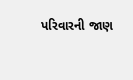પરિવારની જાણ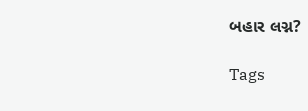બહાર લગ્ન?

Tags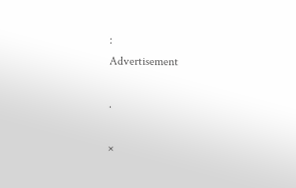:
Advertisement

.

×